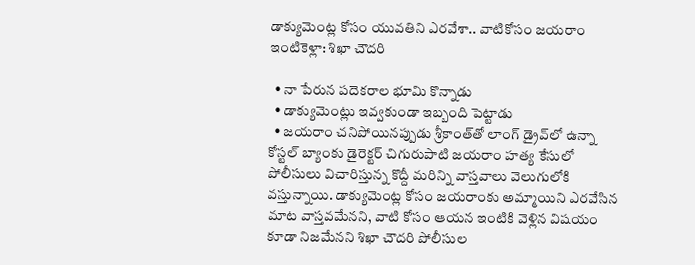డాక్యుమెంట్ల కోసం యువతిని ఎరవేశా.. వాటికోసం జయరాం ఇంటికెళ్లా: శిఖా చౌదరి

  • నా పేరున పదెకరాల భూమి కొన్నాడు
  • డాక్యుమెంట్లు ఇవ్వకుండా ఇబ్బంది పెట్టాడు
  • జయరాం చనిపోయినప్పుడు శ్రీకాంత్‌తో లాంగ్ డ్రైవ్‌లో ఉన్నా
కోస్టల్ బ్యాంకు డైరెక్టర్ చిగురుపాటి జయరాం హత్య కేసులో పోలీసులు విచారిస్తున్న కొద్దీ మరిన్ని వాస్తవాలు వెలుగులోకి వస్తున్నాయి. డాక్యుమెంట్ల కోసం జయరాంకు అమ్మాయిని ఎరవేసిన మాట వాస్తవమేనని, వాటి కోసం ఆయన ఇంటికి వెళ్లిన విషయం కూడా నిజమేనని శిఖా చౌదరి పోలీసుల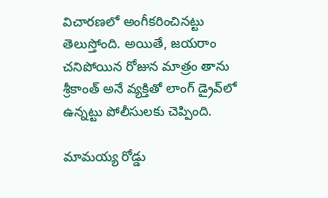విచారణలో అంగీకరించినట్టు తెలుస్తోంది. అయితే, జయరాం చనిపోయిన రోజున మాత్రం తాను శ్రీకాంత్ అనే వ్యక్తితో లాంగ్ డ్రైవ్‌లో ఉన్నట్టు పోలీసులకు చెప్పింది.

మామయ్య రోడ్డు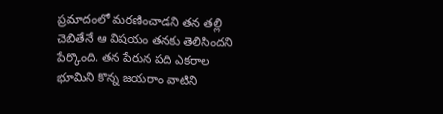ప్రమాదంలో మరణించాడని తన తల్లి చెబితేనే ఆ విషయం తనకు తెలిసిందని పేర్కొంది. తన పేరున పది ఎకరాల భూమిని కొన్న జయరాం వాటిని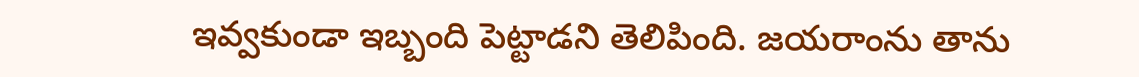ఇవ్వకుండా ఇబ్బంది పెట్టాడని తెలిపింది. జయరాంను తాను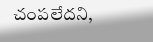చంపలేదని,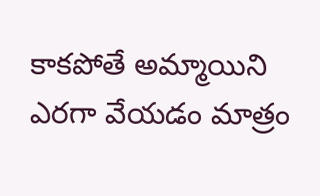కాకపోతే అమ్మాయిని ఎరగా వేయడం మాత్రం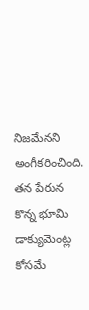నిజమేనని అంగీకరించింది. తన పేరున కొన్న భూమి డాక్యుమెంట్ల కోసమే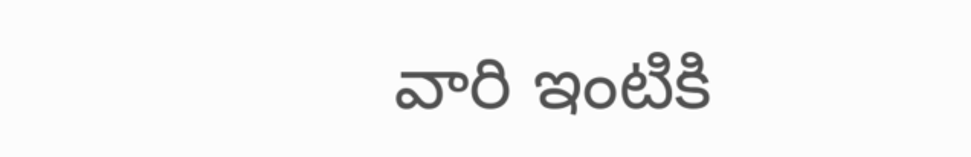వారి ఇంటికి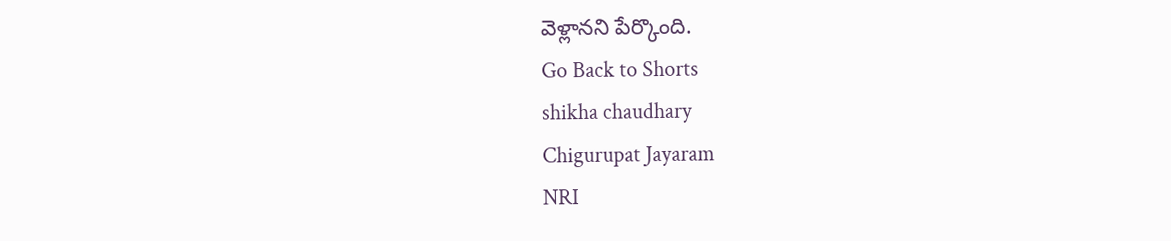వెళ్లానని పేర్కొంది.
Go Back to Shorts
shikha chaudhary
Chigurupat Jayaram
NRI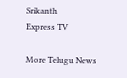Srikanth
Express TV

More Telugu News